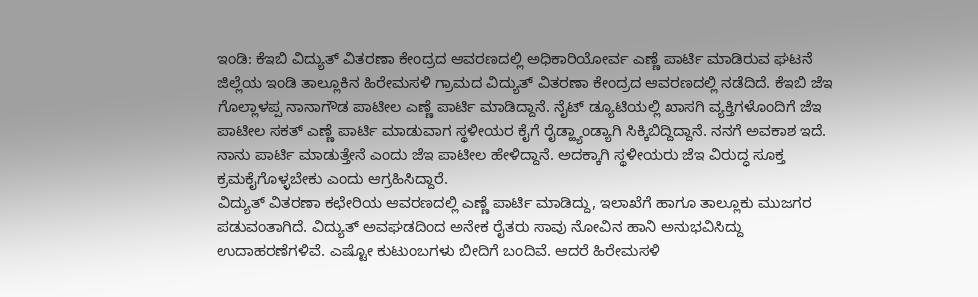ಇಂಡಿ: ಕೆಇಬಿ ವಿದ್ಯುತ್ ವಿತರಣಾ ಕೇಂದ್ರದ ಆವರಣದಲ್ಲಿ ಅಧಿಕಾರಿಯೋರ್ವ ಎಣ್ಣೆ ಪಾರ್ಟಿ ಮಾಡಿರುವ ಘಟನೆ ಜಿಲ್ಲೆಯ ಇಂಡಿ ತಾಲ್ಲೂಕಿನ ಹಿರೇಮಸಳಿ ಗ್ರಾಮದ ವಿದ್ಯುತ್ ವಿತರಣಾ ಕೇಂದ್ರದ ಆವರಣದಲ್ಲಿ ನಡೆದಿದೆ. ಕೆಇಬಿ ಜೆಇ ಗೊಲ್ಲಾಳಪ್ಪ ನಾನಾಗೌಡ ಪಾಟೀಲ ಎಣ್ಣೆ ಪಾರ್ಟಿ ಮಾಡಿದ್ದಾನೆ. ನೈಟ್ ಡ್ಯೂಟಿಯಲ್ಲಿ ಖಾಸಗಿ ವ್ಯಕ್ತಿಗಳೊಂದಿಗೆ ಜೆಇ ಪಾಟೀಲ ಸಕತ್ ಎಣ್ಣೆ ಪಾರ್ಟಿ ಮಾಡುವಾಗ ಸ್ಥಳೀಯರ ಕೈಗೆ ರೈಡ್ಹ್ಯಾಂಡ್ಯಾಗಿ ಸಿಕ್ಕಿಬಿದ್ದಿದ್ದಾನೆ. ನನಗೆ ಅವಕಾಶ ಇದೆ. ನಾನು ಪಾರ್ಟಿ ಮಾಡುತ್ತೇನೆ ಎಂದು ಜೆಇ ಪಾಟೀಲ ಹೇಳಿದ್ದಾನೆ. ಅದಕ್ಕಾಗಿ ಸ್ಥಳೀಯರು ಜೆಇ ವಿರುದ್ಧ ಸೂಕ್ತ ಕ್ರಮಕೈಗೊಳ್ಳಬೇಕು ಎಂದು ಆಗ್ರಹಿಸಿದ್ದಾರೆ.
ವಿದ್ಯುತ್ ವಿತರಣಾ ಕಛೇರಿಯ ಆವರಣದಲ್ಲಿ ಎಣ್ಣೆ ಪಾರ್ಟಿ ಮಾಡಿದ್ದು, ಇಲಾಖೆಗೆ ಹಾಗೂ ತಾಲ್ಲೂಕು ಮುಜಗರ ಪಡುವಂತಾಗಿದೆ. ವಿದ್ಯುತ್ ಅವಘಡದಿಂದ ಅನೇಕ ರೈತರು ಸಾವು ನೋವಿನ ಹಾನಿ ಅನುಭವಿಸಿದ್ದು ಉದಾಹರಣೆಗಳಿವೆ. ಎಷ್ಟೋ ಕುಟುಂಬಗಳು ಬೀದಿಗೆ ಬಂದಿವೆ. ಆದರೆ ಹಿರೇಮಸಳಿ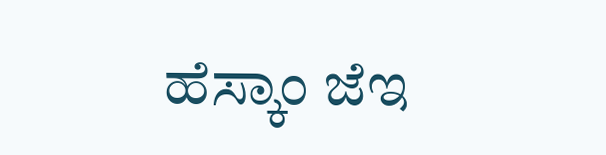ಹೆಸ್ಕಾಂ ಜೆಇ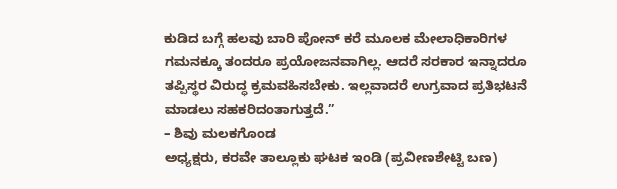ಕುಡಿದ ಬಗ್ಗೆ ಹಲವು ಬಾರಿ ಪೋನ್ ಕರೆ ಮೂಲಕ ಮೇಲಾಧಿಕಾರಿಗಳ ಗಮನಕ್ಕೂ ತಂದರೂ ಪ್ರಯೋಜನವಾಗಿಲ್ಲ. ಆದರೆ ಸರಕಾರ ಇನ್ನಾದರೂ ತಪ್ಪಿಸ್ಥರ ವಿರುದ್ಧ ಕ್ರಮವಹಿಸಬೇಕು. ಇಲ್ಲವಾದರೆ ಉಗ್ರವಾದ ಪ್ರತಿಭಟನೆ ಮಾಡಲು ಸಹಕರಿದಂತಾಗುತ್ತದೆ.”
– ಶಿವು ಮಲಕಗೊಂಡ
ಅಧ್ಯಕ್ಷರು, ಕರವೇ ತಾಲ್ಲೂಕು ಘಟಕ ಇಂಡಿ (ಪ್ರವೀಣಶೇಟ್ಟಿ ಬಣ)